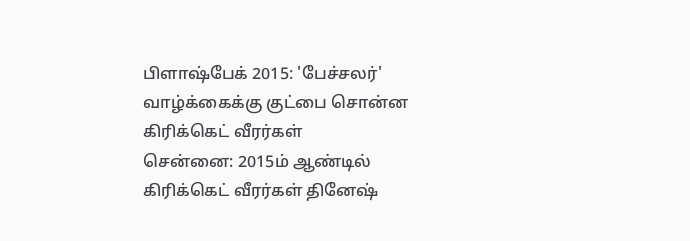பிளாஷ்பேக் 2015: 'பேச்சலர்' வாழ்க்கைக்கு குட்பை சொன்ன கிரிக்கெட் வீரர்கள்
சென்னை: 2015ம் ஆண்டில் கிரிக்கெட் வீரர்கள் தினேஷ்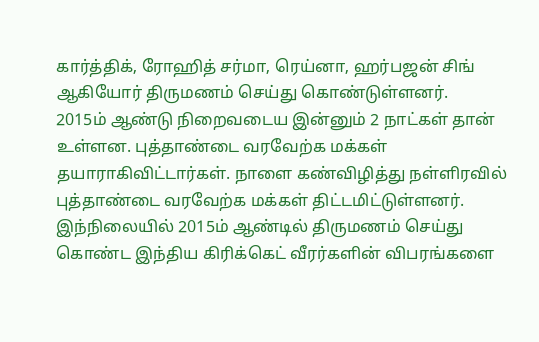கார்த்திக், ரோஹித் சர்மா, ரெய்னா, ஹர்பஜன் சிங் ஆகியோர் திருமணம் செய்து கொண்டுள்ளனர்.
2015ம் ஆண்டு நிறைவடைய இன்னும் 2 நாட்கள் தான் உள்ளன. புத்தாண்டை வரவேற்க மக்கள் தயாராகிவிட்டார்கள். நாளை கண்விழித்து நள்ளிரவில் புத்தாண்டை வரவேற்க மக்கள் திட்டமிட்டுள்ளனர்.
இந்நிலையில் 2015ம் ஆண்டில் திருமணம் செய்து கொண்ட இந்திய கிரிக்கெட் வீரர்களின் விபரங்களை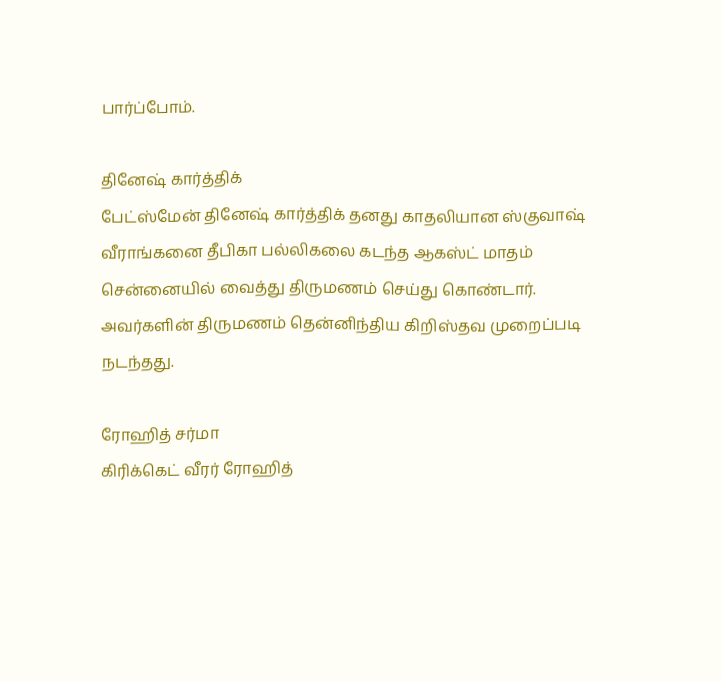பார்ப்போம்.

தினேஷ் கார்த்திக்
பேட்ஸ்மேன் தினேஷ் கார்த்திக் தனது காதலியான ஸ்குவாஷ் வீராங்கனை தீபிகா பல்லிகலை கடந்த ஆகஸ்ட் மாதம் சென்னையில் வைத்து திருமணம் செய்து கொண்டார். அவர்களின் திருமணம் தென்னிந்திய கிறிஸ்தவ முறைப்படி நடந்தது.

ரோஹித் சர்மா
கிரிக்கெட் வீரர் ரோஹித்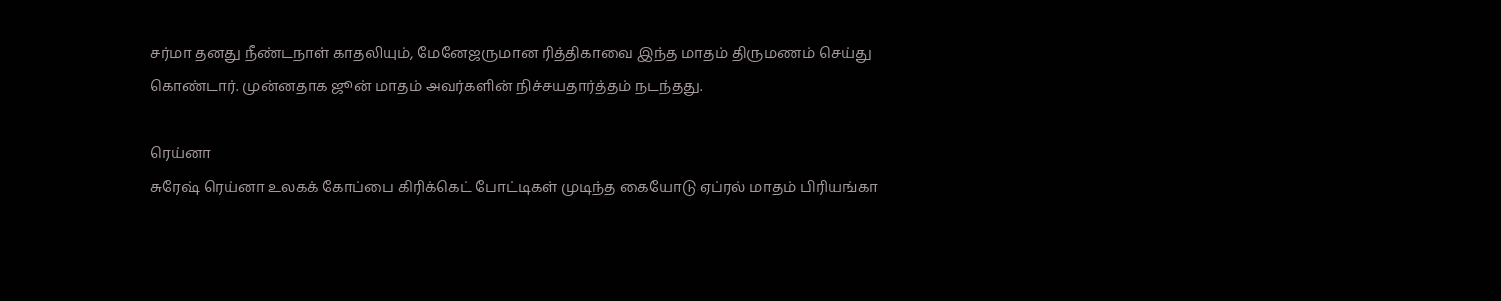சர்மா தனது நீண்டநாள் காதலியும், மேனேஜருமான ரித்திகாவை இந்த மாதம் திருமணம் செய்து கொண்டார். முன்னதாக ஜூன் மாதம் அவர்களின் நிச்சயதார்த்தம் நடந்தது.

ரெய்னா
சுரேஷ் ரெய்னா உலகக் கோப்பை கிரிக்கெட் போட்டிகள் முடிந்த கையோடு ஏப்ரல் மாதம் பிரியங்கா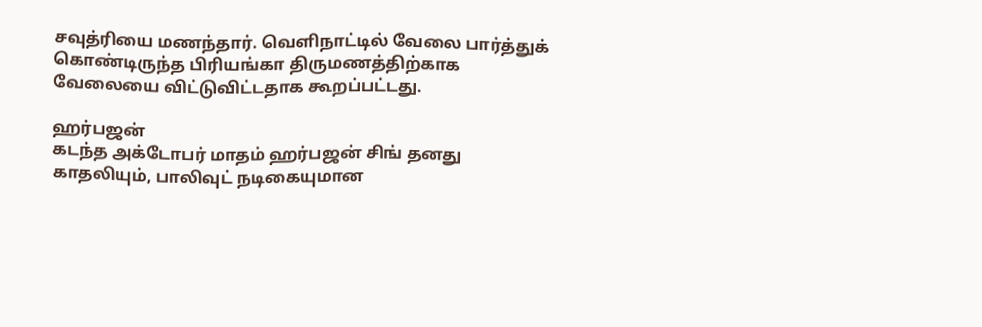சவுத்ரியை மணந்தார். வெளிநாட்டில் வேலை பார்த்துக் கொண்டிருந்த பிரியங்கா திருமணத்திற்காக வேலையை விட்டுவிட்டதாக கூறப்பட்டது.

ஹர்பஜன்
கடந்த அக்டோபர் மாதம் ஹர்பஜன் சிங் தனது காதலியும், பாலிவுட் நடிகையுமான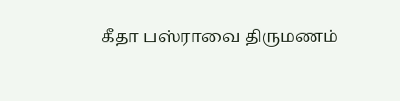கீதா பஸ்ராவை திருமணம்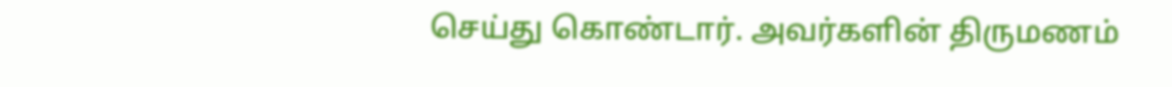செய்து கொண்டார். அவர்களின் திருமணம்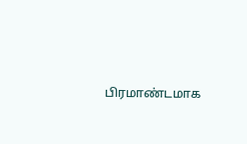பிரமாண்டமாக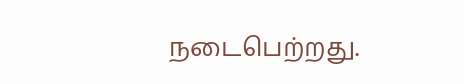நடைபெற்றது.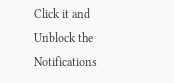Click it and Unblock the Notifications